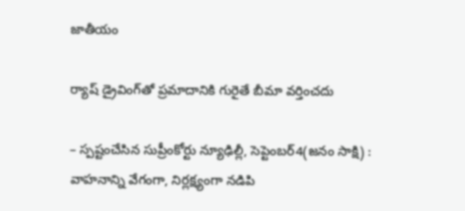జాతీయం

ర్యాష్‌ డ్రైవింగ్‌తో ప్రమాదానికి గురైతే బీమా వర్తించదు

– స్పష్టంచేసిన సుప్రీంకోర్టు న్యూఢిల్లీ, సెప్టెంబర్‌4(జ‌నం సాక్షి) : వాహనాన్ని వేగంగా, నిర్లక్ష్యంగా నడిపి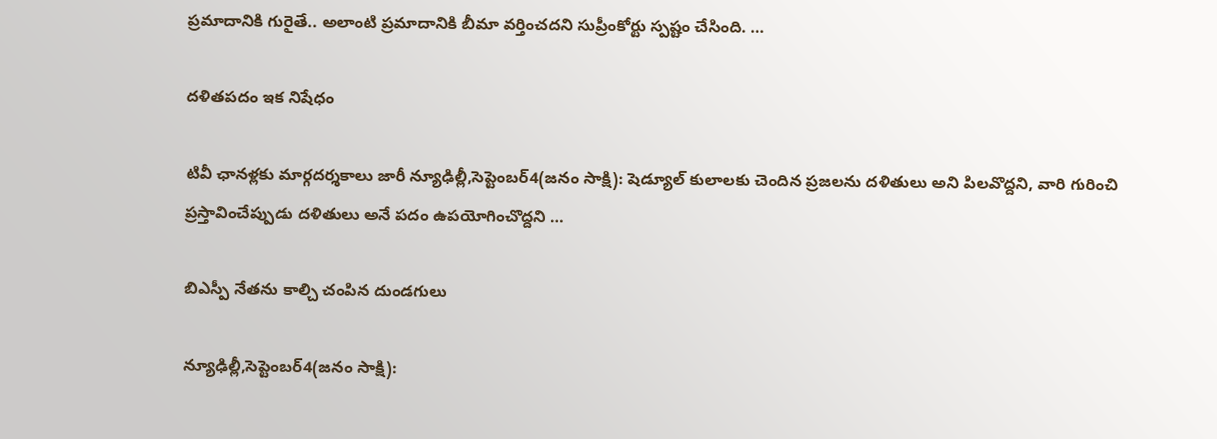ప్రమాదానికి గురైతే.. అలాంటి ప్రమాదానికి బీమా వర్తించదని సుప్రీంకోర్టు స్పష్టం చేసింది. …

దళితపదం ఇక నిషేధం

టివీ ఛానళ్లకు మార్గదర్శకాలు జారీ న్యూఢిల్లీ,సెప్టెంబర్‌4(జ‌నం సాక్షి): షెడ్యూల్‌ కులాలకు చెందిన ప్రజలను దళితులు అని పిలవొద్దని, వారి గురించి ప్రస్తావించేప్పుడు దళితులు అనే పదం ఉపయోగించొద్దని …

బిఎస్పీ నేతను కాల్చి చంపిన దుండగులు

న్యూఢిల్లీ,సెప్టెంబర్‌4(జ‌నం సాక్షి):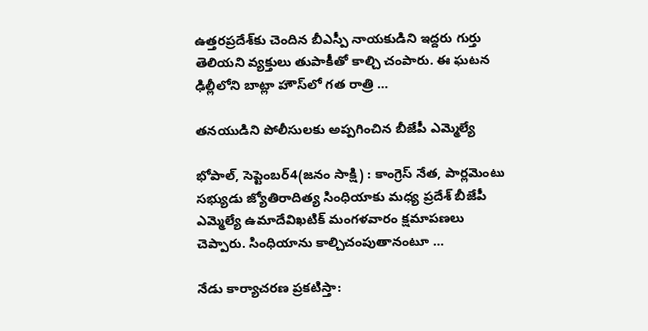ఉత్తరప్రదేశ్‌కు చెందిన బీఎస్పీ నాయకుడిని ఇద్దరు గుర్తు తెలియని వ్యక్తులు తుపాకీతో కాల్చి చంపారు. ఈ ఘటన ఢిల్లీలోని బాట్లా హౌస్‌లో గత రాత్రి …

తనయుడిని పోలీసులకు అప్పగించిన బీజేపీ ఎమ్మెల్యే

భోపాల్‌, సెప్టెంబర్‌4(జ‌నం సాక్షి) : కాంగ్రెస్‌ నేత, పార్లమెంటు సభ్యుడు జ్యోతిరాదిత్య సింధియాకు మధ్య ప్రదేశ్‌ బీజేపీ ఎమ్మెల్యే ఉమాదేవిఖటిక్‌ మంగళవారం క్షమాపణలు చెప్పారు. సింధియాను కాల్చిచంపుతానంటూ …

నేడు కార్యాచరణ ప్రకటిస్తా: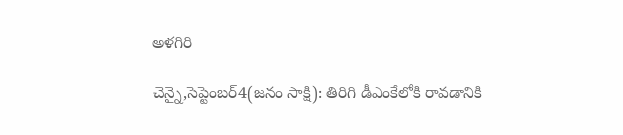అళగిరి

చెన్నై,సెప్టెంబర్‌4(జ‌నం సాక్షి): తిరిగి డీఎంకేలోకి రావడానికి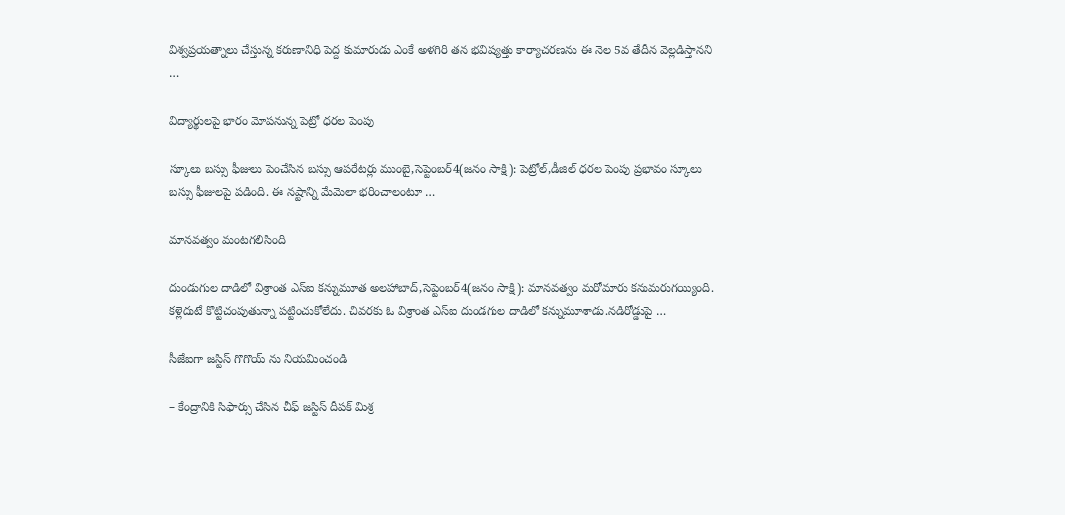విశ్వప్రయత్నాలు చేస్తున్న కరుణానిధి పెద్ద కుమారుడు ఎంకే అళగిరి తన భవిష్యత్తు కార్యాచరణను ఈ నెల 5వ తేదీన వెల్లడిస్తానని …

విద్యార్థులపై భారం మోపనున్న పెట్రో ధరల పెంపు

స్కూలు బస్సు ఫీజులు పెంచేసిన బస్సు ఆపరేటర్లు ముంబై,సెప్టెంబర్‌4(జ‌నం సాక్షి): పెట్రోల్‌,డీజిల్‌ ధరల పెంపు ప్రభావం స్కూలు బస్సు ఫీజులపై పడింది. ఈ నష్టాన్ని మేమెలా భరించాలంటూ …

మానవత్వం మంటగలిసింది

దుండుగుల దాడిలో విశ్రాంత ఎస్‌ఐ కన్నుమూత అలహాబాద్‌,సెప్టెంబర్‌4(జ‌నం సాక్షి): మానవత్వం మరోమారు కనుమరుగయ్యింది. కళ్లెదుటే కొట్టిచంపుతున్నా పట్టించుకోలేదు. చివరకు ఓ విశ్రాంత ఎస్‌ఐ దుండగుల దాడిలో కన్నుమూశాడు.నడిరోడ్డుపై …

సీజేఐగా జస్టిస్‌ గొగొయ్‌ ను నియమించండి

– కేంద్రానికి సిఫార్సు చేసిన చీఫ్‌ జస్టిస్‌ దీపక్‌ మిశ్ర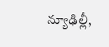న్యూఢిల్లీ,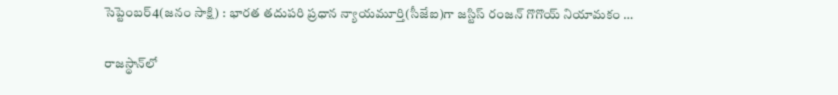సెప్టెంబర్‌4(జ‌నం సాక్షి) : భారత తదుపరి ప్రధాన న్యాయమూర్తి(సీజేఐ)గా జస్టిస్‌ రంజన్‌ గొగొయ్‌ నియామకం …

రాజస్థాన్‌లో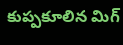కుప్పకూలిన మిగ్‌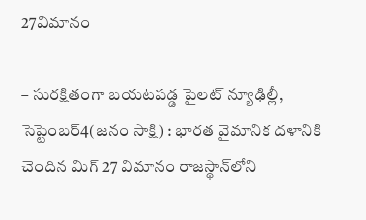27విమానం

– సురక్షితంగా బయటపడ్డ పైలట్‌ న్యూఢిల్లీ, సెప్టెంబర్‌4(జ‌నం సాక్షి) : భారత వైమానిక దళానికి చెందిన మిగ్‌ 27 విమానం రాజస్థాన్‌లోని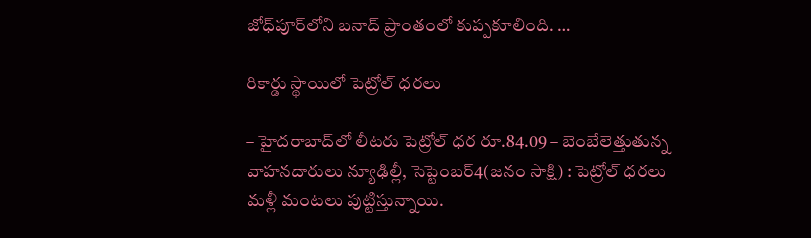జోధ్‌పూర్‌లోని బనాద్‌ ప్రాంతంలో కుప్పకూలింది. …

రికార్డు స్థాయిలో పెట్రోల్‌ ధరలు

– హైదరాబాద్‌లో లీటరు పెట్రోల్‌ ధర రూ.84.09 – బెంబేలెత్తుతున్న వాహనదారులు న్యూఢిల్లీ, సెప్టెంబర్‌4(జ‌నం సాక్షి) : పెట్రోల్‌ ధరలు మళ్లీ మంటలు పుట్టిస్తున్నాయి.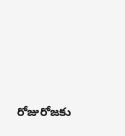రోజురోజకు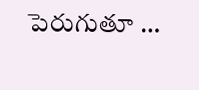పెరుగుతూ …